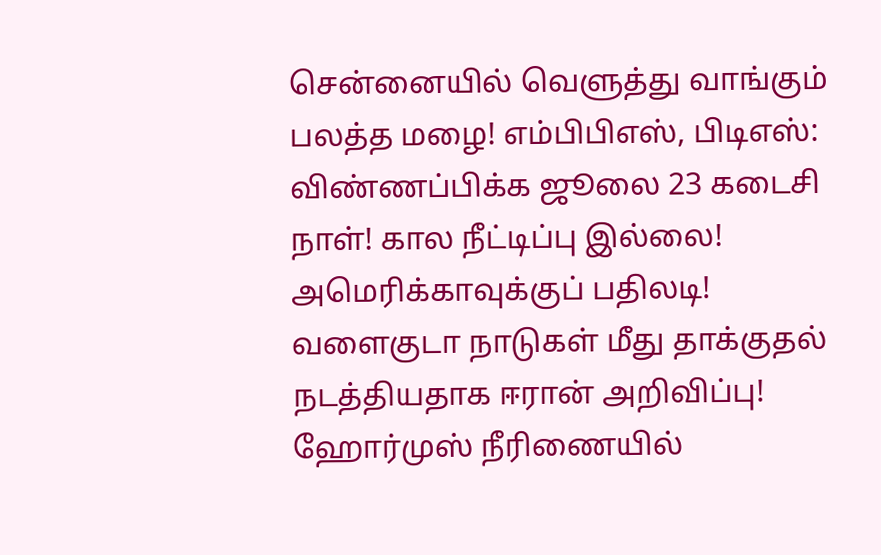சென்னையில் வெளுத்து வாங்கும் பலத்த மழை! எம்பிபிஎஸ், பிடிஎஸ்: விண்ணப்பிக்க ஜூலை 23 கடைசி நாள்! கால நீட்டிப்பு இல்லை! அமெரிக்காவுக்குப் பதிலடி! வளைகுடா நாடுகள் மீது தாக்குதல் நடத்தியதாக ஈரான் அறிவிப்பு! ஹோர்முஸ் நீரிணையில்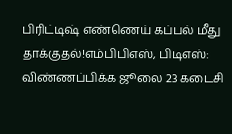பிரிட்டிஷ் எண்ணெய் கப்பல் மீது தாக்குதல்!எம்பிபிஎஸ், பிடிஎஸ்: விண்ணப்பிக்க ஜூலை 23 கடைசி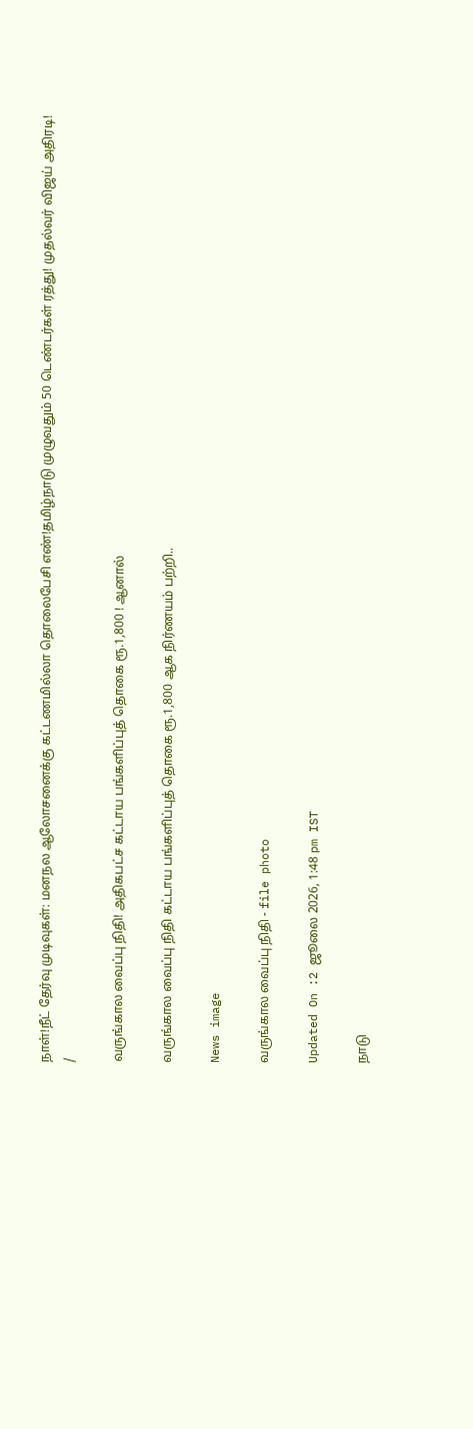நாள்!நீட் தேர்வு முடிவுகள்: மனநல ஆலோசனைக்கு கட்டணமில்லா தொலைபேசி எண்!தமிழ்நாடு முழுவதும் 50 டெண்டர்கள் ரத்து! முதல்வர் விஜய் அதிரடி!
/

வருங்கால வைப்பு நிதி! அதிகபட்ச கட்டாய பங்களிப்புத் தொகை ரூ.1,800 ! ஆனால்

வருங்கால வைப்பு நிதி கட்டாய பங்களிப்புத் தொகை ரூ.1,800 ஆக நிர்ணயம் பற்றி..

News image

வருங்கால வைப்பு நிதி - file photo

Updated On :2 ஜூலை 2026, 1:48 pm IST

நாடு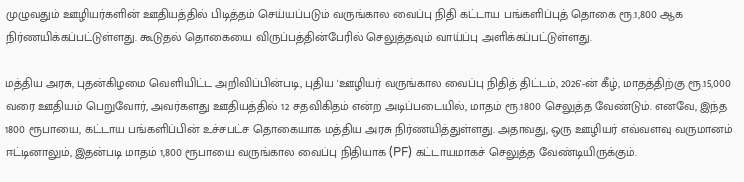முழுவதும் ஊழியர்களின் ஊதியத்தில் பிடித்தம் செய்யப்படும் வருங்கால வைப்பு நிதி கட்டாய பங்களிப்புத் தொகை ரூ.1,800 ஆக நிர்ணயிக்கப்பட்டுள்ளது. கூடுதல் தொகையை விருப்பத்தின்பேரில் செலுத்தவும் வாய்ப்பு அளிக்கப்பட்டுள்ளது.

மத்திய அரசு, புதன்கிழமை வெளியிட்ட அறிவிப்பின்படி, புதிய 'ஊழியர் வருங்கால வைப்பு நிதித் திட்டம், 2026'-ன் கீழ், மாதத்திற்கு ரூ.15,000 வரை ஊதியம் பெறுவோர், அவர்களது ஊதியத்தில் 12 சதவிகிதம் என்ற அடிப்படையில், மாதம் ரூ.1800 செலுத்த வேண்டும். எனவே, இந்த 1800 ரூபாயை, கட்டாய பங்களிப்பின் உச்சபட்ச தொகையாக மத்திய அரசு நிர்ணயித்துள்ளது. அதாவது, ஒரு ஊழியர் எவ்வளவு வருமானம் ஈட்டினாலும், இதன்படி மாதம் 1,800 ரூபாயை வருங்கால வைப்பு நிதியாக (PF) கட்டாயமாகச் செலுத்த வேண்டியிருக்கும்.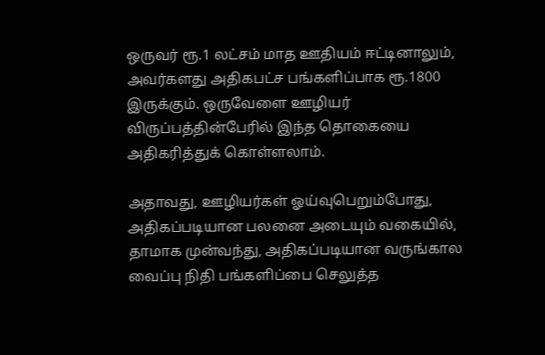ஒருவர் ரூ.1 லட்சம் மாத ஊதியம் ஈட்டினாலும், அவர்களது அதிகபட்ச பங்களிப்பாக ரூ.1800 இருக்கும். ஒருவேளை ஊழியர் விருப்பத்தின்பேரில் இந்த தொகையை அதிகரித்துக் கொள்ளலாம்.

அதாவது, ஊழியர்கள் ஓய்வுபெறும்போது, அதிகப்படியான பலனை அடையும் வகையில், தாமாக முன்வந்து, அதிகப்படியான வருங்கால வைப்பு நிதி பங்களிப்பை செலுத்த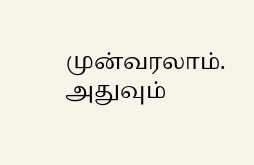முன்வரலாம். அதுவும்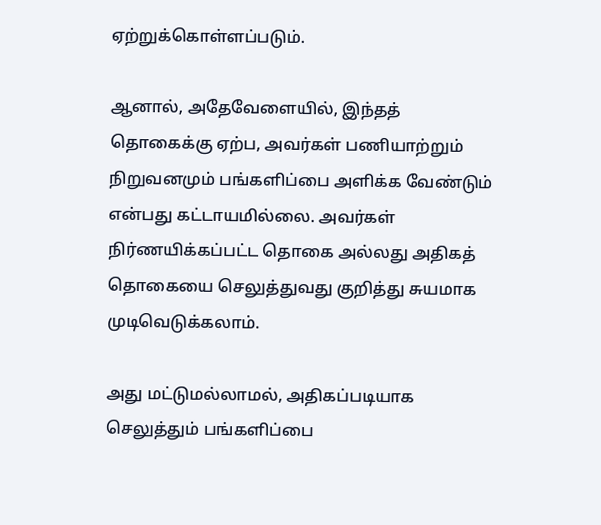ஏற்றுக்கொள்ளப்படும்.

ஆனால், அதேவேளையில், இந்தத் தொகைக்கு ஏற்ப, அவர்கள் பணியாற்றும் நிறுவனமும் பங்களிப்பை அளிக்க வேண்டும் என்பது கட்டாயமில்லை. அவர்கள் நிர்ணயிக்கப்பட்ட தொகை அல்லது அதிகத் தொகையை செலுத்துவது குறித்து சுயமாக முடிவெடுக்கலாம்.

அது மட்டுமல்லாமல், அதிகப்படியாக செலுத்தும் பங்களிப்பை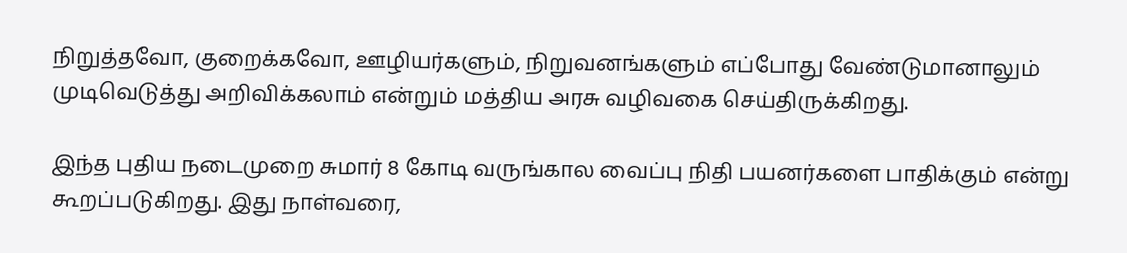நிறுத்தவோ, குறைக்கவோ, ஊழியர்களும், நிறுவனங்களும் எப்போது வேண்டுமானாலும் முடிவெடுத்து அறிவிக்கலாம் என்றும் மத்திய அரசு வழிவகை செய்திருக்கிறது.

இந்த புதிய நடைமுறை சுமார் 8 கோடி வருங்கால வைப்பு நிதி பயனர்களை பாதிக்கும் என்று கூறப்படுகிறது. இது நாள்வரை,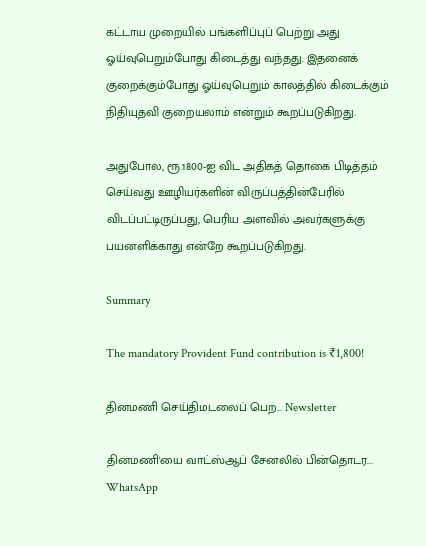கட்டாய முறையில் பங்களிப்புப் பெற்று அது ஓய்வுபெறும்போது கிடைத்து வந்தது. இதனைக் குறைக்கும்போது ஓய்வுபெறும் காலத்தில் கிடைக்கும் நிதியுதவி குறையலாம் என்றும் கூறப்படுகிறது.

அதுபோல, ரூ.1800-ஐ விட அதிகத் தொகை பிடித்தம் செய்வது ஊழியர்களின் விருப்பத்தின்பேரில் விடப்பட்டிருப்பது, பெரிய அளவில் அவர்களுக்கு பயனளிக்காது என்றே கூறப்படுகிறது.

Summary

The mandatory Provident Fund contribution is ₹1,800!

தினமணி செய்திமடலைப் பெற... Newsletter

தினமணி'யை வாட்ஸ்ஆப் சேனலில் பின்தொடர... WhatsApp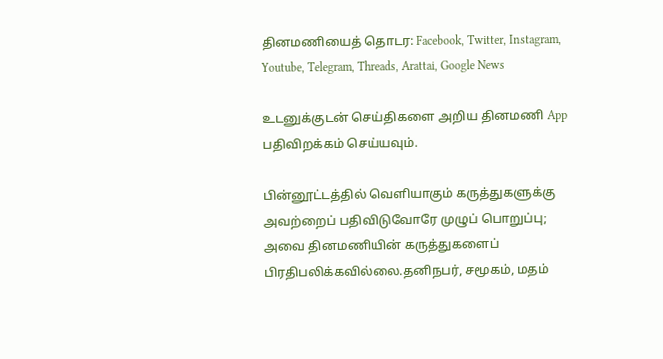தினமணியைத் தொடர: Facebook, Twitter, Instagram, Youtube, Telegram, Threads, Arattai, Google News

உடனுக்குடன் செய்திகளை அறிய தினமணி App பதிவிறக்கம் செய்யவும்.

பின்னூட்டத்தில் வெளியாகும் கருத்துகளுக்கு அவற்றைப் பதிவிடுவோரே முழுப் பொறுப்பு; அவை தினமணியின் கருத்துகளைப் பிரதிபலிக்கவில்லை.தனிநபர், சமூகம், மதம்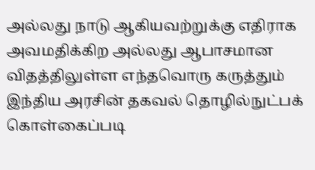அல்லது நாடு ஆகியவற்றுக்கு எதிராக அவமதிக்கிற அல்லது ஆபாசமான விதத்திலுள்ள எந்தவொரு கருத்தும் இந்திய அரசின் தகவல் தொழில்நுட்பக் கொள்கைப்படி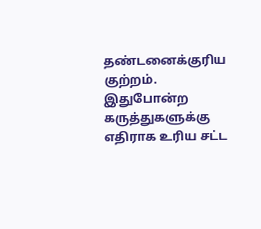தண்டனைக்குரிய குற்றம். இதுபோன்ற கருத்துகளுக்கு எதிராக உரிய சட்ட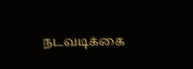நடவடிக்கை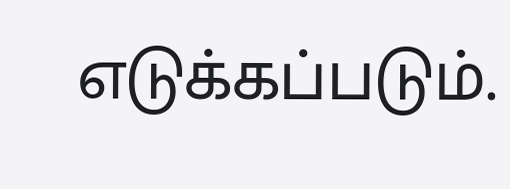எடுக்கப்படும்.